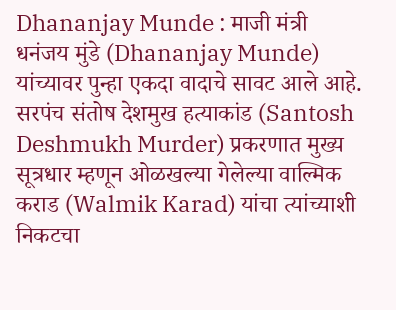Dhananjay Munde : माजी मंत्री धनंजय मुंडे (Dhananjay Munde) यांच्यावर पुन्हा एकदा वादाचे सावट आले आहे. सरपंच संतोष देशमुख हत्याकांड (Santosh Deshmukh Murder) प्रकरणात मुख्य सूत्रधार म्हणून ओळखल्या गेलेल्या वाल्मिक कराड (Walmik Karad) यांचा त्यांच्याशी निकटचा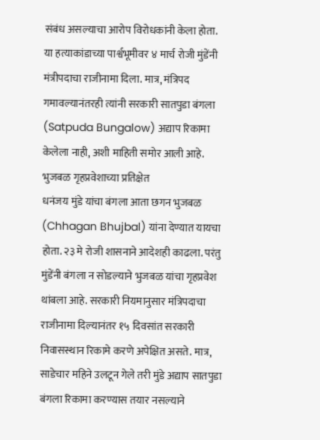संबंध असल्याचा आरोप विरोधकांनी केला होता. या हत्याकांडाच्या पार्श्वभूमीवर ४ मार्च रोजी मुंडेंनी मंत्रीपदाचा राजीनामा दिला. मात्र, मंत्रिपद गमावल्यानंतरही त्यांनी सरकारी सातपुडा बंगला (Satpuda Bungalow) अद्याप रिकामा केलेला नाही, अशी माहिती समोर आली आहे.
भुजबळ गृहप्रवेशाच्या प्रतिक्षेत
धनंजय मुंडे यांचा बंगला आता छगन भुजबळ (Chhagan Bhujbal) यांना देण्यात यायचा होता. २३ मे रोजी शासनाने आदेशही काढला. परंतु मुंडेंनी बंगला न सोडल्याने भुजबळ यांचा गृहप्रवेश थांबला आहे. सरकारी नियमानुसार मंत्रिपदाचा राजीनामा दिल्यानंतर १५ दिवसांत सरकारी निवासस्थान रिकामे करणे अपेक्षित असते. मात्र, साडेचार महिने उलटून गेले तरी मुंडे अद्याप सातपुडा बंगला रिकामा करण्यास तयार नसल्याने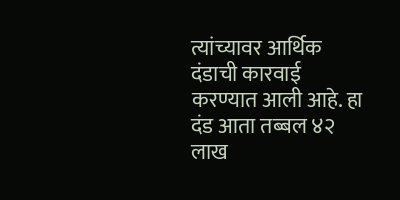त्यांच्यावर आर्थिक दंडाची कारवाई करण्यात आली आहे. हा दंड आता तब्बल ४२ लाख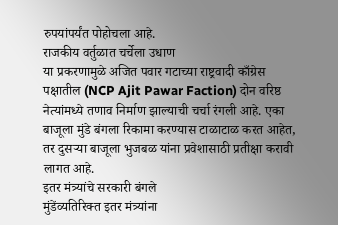रुपयांपर्यंत पोहोचला आहे.
राजकीय वर्तुळात चर्चेला उधाण
या प्रकरणामुळे अजित पवार गटाच्या राष्ट्रवादी काँग्रेस पक्षातील (NCP Ajit Pawar Faction) दोन वरिष्ठ नेत्यांमध्ये तणाव निर्माण झाल्याची चर्चा रंगली आहे. एका बाजूला मुंडे बंगला रिकामा करण्यास टाळाटाळ करत आहेत, तर दुसऱ्या बाजूला भुजबळ यांना प्रवेशासाठी प्रतीक्षा करावी लागत आहे.
इतर मंत्र्यांचे सरकारी बंगले
मुंडेंव्यतिरिक्त इतर मंत्र्यांना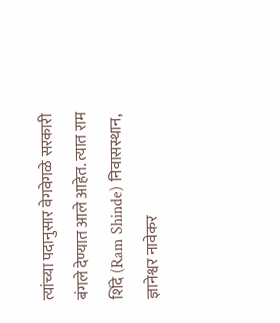त्यांच्या पदानुसार वेगवेगळे सरकारी बंगले देण्यात आले आहेत. त्यात राम शिंदे (Ram Shinde) निवासस्थान, ज्ञानेश्वर नावेकर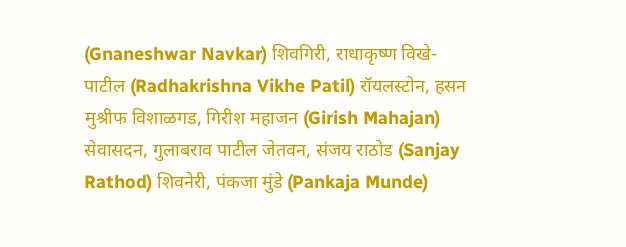(Gnaneshwar Navkar) शिवगिरी, राधाकृष्ण विखे-पाटील (Radhakrishna Vikhe Patil) रॉयलस्टोन, हसन मुश्रीफ विशाळगड, गिरीश महाजन (Girish Mahajan) सेवासदन, गुलाबराव पाटील जेतवन, संजय राठोड (Sanjay Rathod) शिवनेरी, पंकजा मुंडे (Pankaja Munde)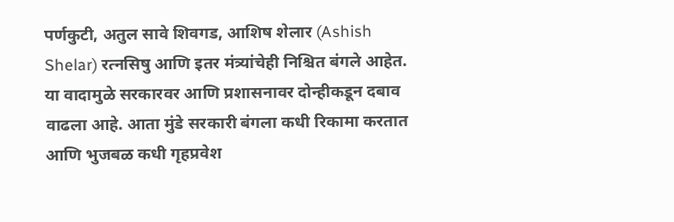पर्णकुटी, अतुल सावे शिवगड, आशिष शेलार (Ashish Shelar) रत्नसिषु आणि इतर मंत्र्यांचेही निश्चित बंगले आहेत.
या वादामुळे सरकारवर आणि प्रशासनावर दोन्हीकडून दबाव वाढला आहे. आता मुंडे सरकारी बंगला कधी रिकामा करतात आणि भुजबळ कधी गृहप्रवेश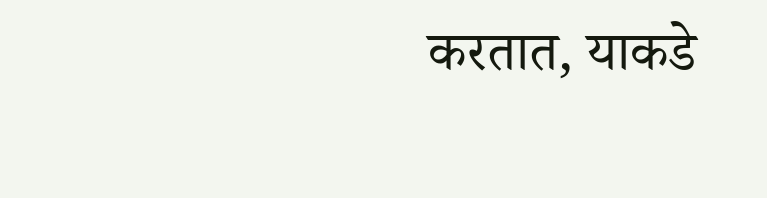करतात, याकडे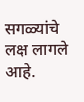सगळ्यांचे लक्ष लागले आहे.